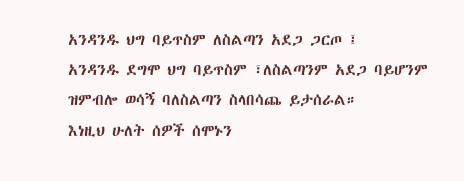አንዳንዱ ህግ ባይጥስም ለስልጣን አደጋ ጋርጦ ፤
አንዳንዱ ደግሞ ህግ ባይጥስም ፣ለስልጣንም አደጋ ባይሆንም ዝምብሎ ወሳኝ ባለስልጣን ስላበሳጨ ይታሰራል።
እነዚህ ሁለት ሰዎች ሰሞኑን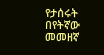የታሰሩት በየትኛው መመዘኛ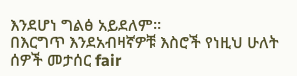እንደሆነ ግልፅ አይደለም።
በእርግጥ እንደአብዛኛዎቹ እስሮች የነዚህ ሁለት ሰዎች መታሰር fair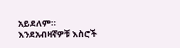አይደለም።
እንደአብዛኛዎቹ እስሮች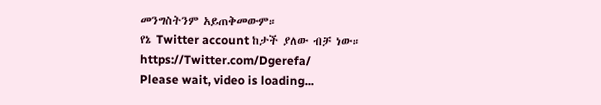መንግስትንም አይጠቅመውም።
የኔ Twitter account ከታች ያለው ብቻ ነው።
https://Twitter.com/Dgerefa/
Please wait, video is loading...